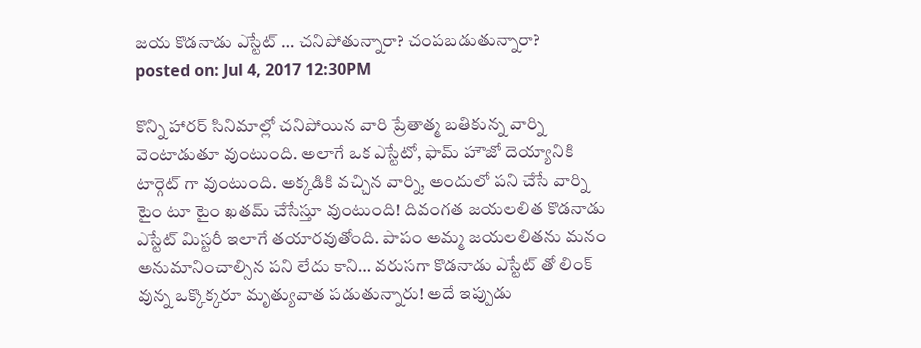జయ కొడనాడు ఎస్టేట్ … చనిపోతున్నారా? చంపబడుతున్నారా?
posted on: Jul 4, 2017 12:30PM

కొన్ని హారర్ సినిమాల్లో చనిపోయిన వారి ప్రేతాత్మ బతికున్న వార్ని వెంటాడుతూ వుంటుంది. అలాగే ఒక ఎస్టేటో, ఫామ్ హౌజో దెయ్యానికి టార్గెట్ గా వుంటుంది. అక్కడికి వచ్చిన వార్ని, అందులో పని చేసే వార్ని టైం టూ టైం ఖతమ్ చేసేస్తూ వుంటుంది! దివంగత జయలలిత కొడనాడు ఎస్టేట్ మిస్టరీ ఇలాగే తయారవుతోంది. పాపం అమ్మ జయలలితను మనం అనుమానించాల్సిన పని లేదు కాని… వరుసగా కొడనాడు ఎస్టేట్ తో లింక్ వున్న ఒక్కొక్కరూ మృత్యువాత పడుతున్నారు! అదే ఇప్పుడు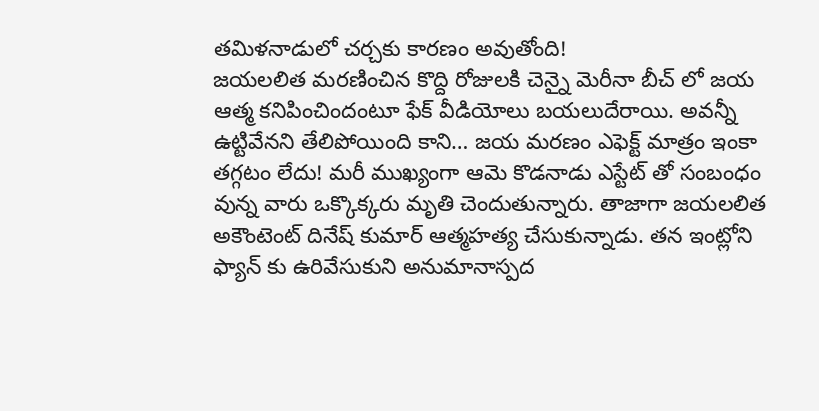తమిళనాడులో చర్చకు కారణం అవుతోంది!
జయలలిత మరణించిన కొద్ది రోజులకి చెన్నై మెరీనా బీచ్ లో జయ ఆత్మ కనిపించిందంటూ ఫేక్ వీడియోలు బయలుదేరాయి. అవన్నీ ఉట్టివేనని తేలిపోయింది కాని… జయ మరణం ఎఫెక్ట్ మాత్రం ఇంకా తగ్గటం లేదు! మరీ ముఖ్యంగా ఆమె కొడనాడు ఎస్టేట్ తో సంబంధం వున్న వారు ఒక్కొక్కరు మృతి చెందుతున్నారు. తాజాగా జయలలిత అకౌంటెంట్ దినేష్ కుమార్ ఆత్మహత్య చేసుకున్నాడు. తన ఇంట్లోని ఫ్యాన్ కు ఉరివేసుకుని అనుమానాస్పద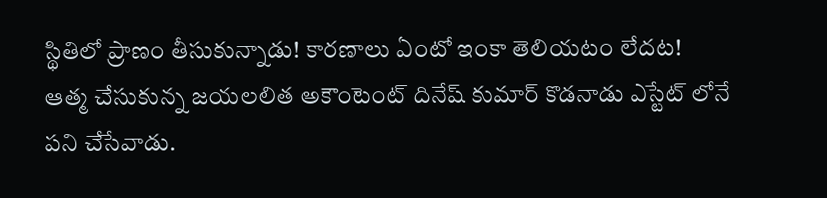స్థితిలో ప్రాణం తీసుకున్నాడు! కారణాలు ఏంటో ఇంకా తెలియటం లేదట!
ఆత్మ చేసుకున్న జయలలిత అకౌంటెంట్ దినేష్ కుమార్ కొడనాడు ఎస్టేట్ లోనే పని చేసేవాడు.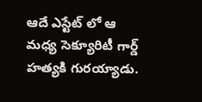ఆదే ఎస్టేట్ లో ఆ మధ్య సెక్యూరిటీ గార్డ్ హత్యకి గురయ్యాడు.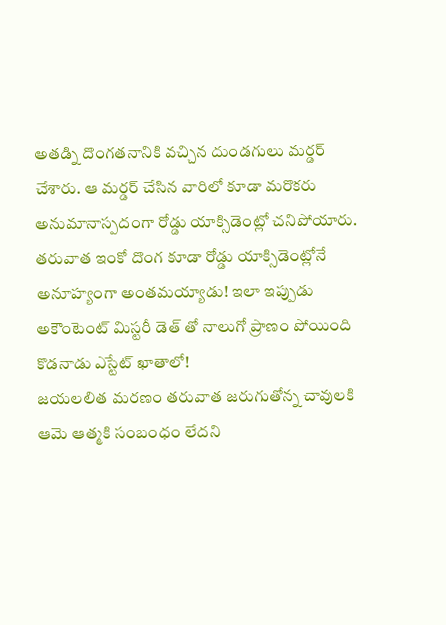అతడ్ని దొంగతనానికి వచ్చిన దుండగులు మర్డర్ చేశారు. ఆ మర్డర్ చేసిన వారిలో కూడా మరొకరు అనుమానాస్పదంగా రోడ్డు యాక్సిడెంట్లో చనిపోయారు. తరువాత ఇంకో దొంగ కూడా రోడ్డు యాక్సిడెంట్లోనే అనూహ్యంగా అంతమయ్యాడు! ఇలా ఇప్పుడు అకౌంటెంట్ మిస్టరీ డెత్ తో నాలుగో ప్రాణం పోయింది కొడనాడు ఎస్టేట్ ఖాతాలో!
జయలలిత మరణం తరువాత జరుగుతోన్న చావులకి ఆమె ఆత్మకి సంబంధం లేదని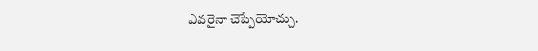ఎవరైనా చెప్పేయోచ్చు.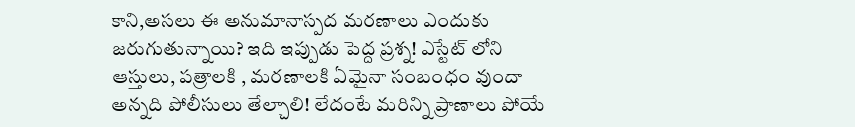కాని,అసలు ఈ అనుమానాస్పద మరణాలు ఎందుకు జరుగుతున్నాయి? ఇది ఇప్పుడు పెద్ద ప్రశ్న! ఎస్టేట్ లోని ఆస్తులు, పత్రాలకి , మరణాలకి ఏమైనా సంబంధం వుందా అన్నది పోలీసులు తేల్చాలి! లేదంటే మరిన్ని ప్రాణాలు పోయే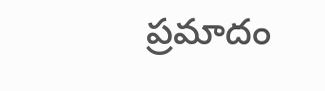ప్రమాదం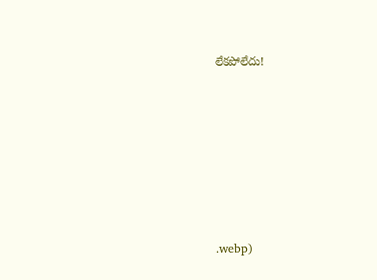లేకపోలేదు!







.webp)